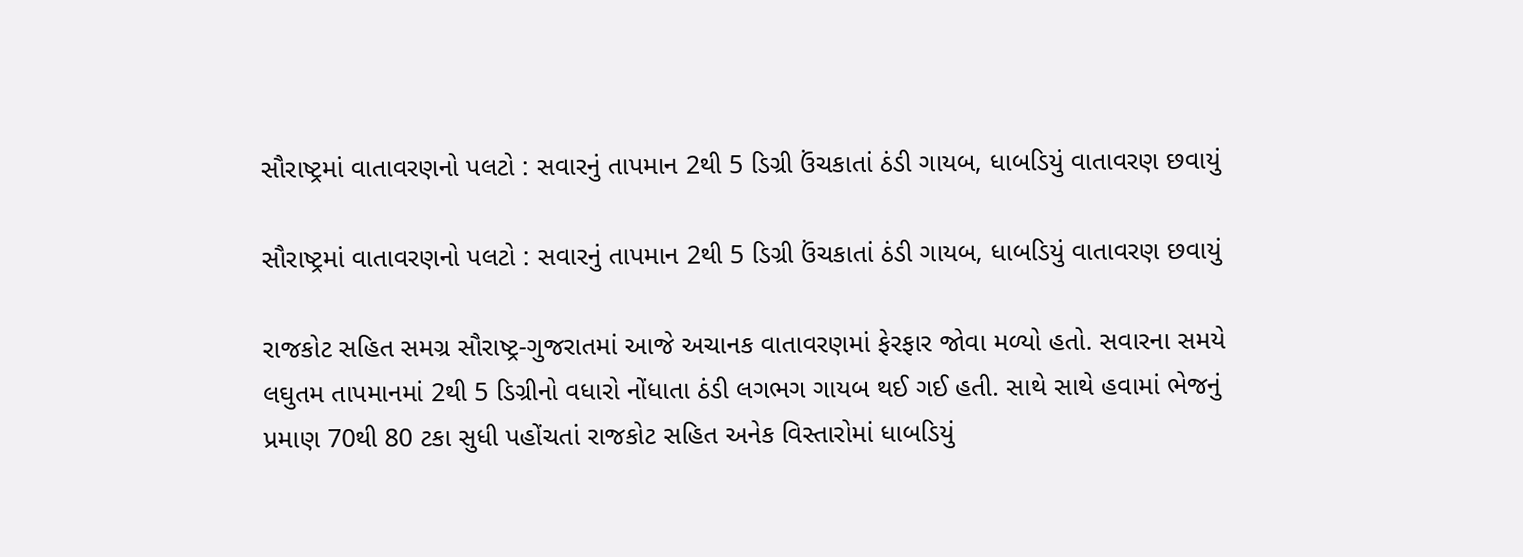સૌરાષ્ટ્રમાં વાતાવરણનો પલટો : સવારનું તાપમાન 2થી 5 ડિગ્રી ઉંચકાતાં ઠંડી ગાયબ, ધાબડિયું વાતાવરણ છવાયું

સૌરાષ્ટ્રમાં વાતાવરણનો પલટો : સવારનું તાપમાન 2થી 5 ડિગ્રી ઉંચકાતાં ઠંડી ગાયબ, ધાબડિયું વાતાવરણ છવાયું

રાજકોટ સહિત સમગ્ર સૌરાષ્ટ્ર-ગુજરાતમાં આજે અચાનક વાતાવરણમાં ફેરફાર જોવા મળ્યો હતો. સવારના સમયે લઘુતમ તાપમાનમાં 2થી 5 ડિગ્રીનો વધારો નોંધાતા ઠંડી લગભગ ગાયબ થઈ ગઈ હતી. સાથે સાથે હવામાં ભેજનું પ્રમાણ 70થી 80 ટકા સુધી પહોંચતાં રાજકોટ સહિત અનેક વિસ્તારોમાં ધાબડિયું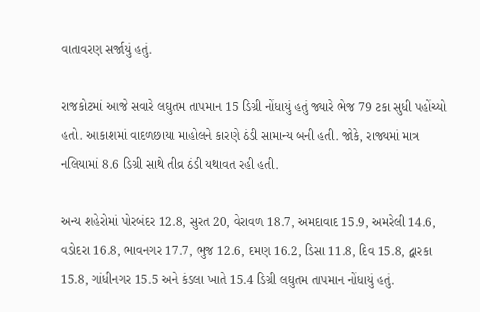વાતાવરણ સર્જાયું હતું.

રાજકોટમાં આજે સવારે લઘુતમ તાપમાન 15 ડિગ્રી નોંધાયું હતું જ્યારે ભેજ 79 ટકા સુધી પહોંચ્યો હતો. આકાશમાં વાદળછાયા માહોલને કારણે ઠંડી સામાન્ય બની હતી. જોકે, રાજ્યમાં માત્ર નલિયામાં 8.6 ડિગ્રી સાથે તીવ્ર ઠંડી યથાવત રહી હતી.

અન્ય શહેરોમાં પોરબંદર 12.8, સુરત 20, વેરાવળ 18.7, અમદાવાદ 15.9, અમરેલી 14.6, વડોદરા 16.8, ભાવનગર 17.7, ભુજ 12.6, દમણ 16.2, ડિસા 11.8, દિવ 15.8, દ્વારકા 15.8, ગાંધીનગર 15.5 અને કંડલા ખાતે 15.4 ડિગ્રી લઘુતમ તાપમાન નોંધાયું હતું.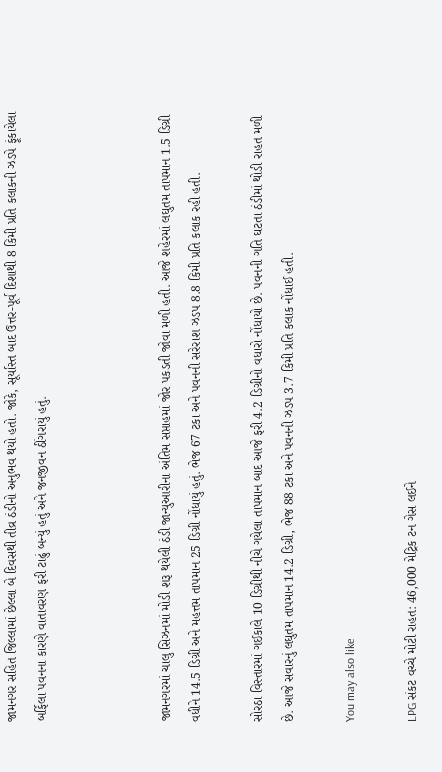જામનગર સહિત જિલ્લામાં છેલ્લા બે દિવસથી તીવ્ર ઠંડીનો અનુભવ થયો હતો. જોકે, સૂર્યાસ્ત બાદ ઉત્તર-પૂર્વ દિશાથી 8 કિમી પ્રતિ કલાકની ઝડપે ફૂંકાયેલા બર્ફિલા પવનના કારણે વાતાવરણ ફરી ટાઢું બન્યું હતું અને જનજીવન ઠીંગરાયું હતું.



જામનગરમાં ચાલુ સિઝનમાં મોડી શરૂ થયેલી ઠંડી જાન્યુઆરીના અંતિમ સપ્તાહમાં જોર પકડતી જોવા મળી હતી. આજે શહેરમાં લઘુતમ તાપમાન 1.5 ડિગ્રી વધીને 14.5 ડિગ્રી અને મહત્તમ તાપમાન 25 ડિગ્રી નોંધાયું હતું. ભેજ 67 ટકા અને પવનની સરેરાશ ઝડપ 8.8 કિમી પ્રતિ કલાક રહી હતી.

સોરઠા વિસ્તારમાં ગઈકાલે 10 ડિગ્રીથી નીચે ગયેલા તાપમાન બાદ આજે ફરી 4.2 ડિગ્રીનો વધારો નોંધાયો છે. પવનની ગતિ ઘટતા ઠંડીમાં થોડી રાહત મળી છે. આજે સવારનું લઘુતમ તાપમાન 14.2 ડિગ્રી, ભેજ 88 ટકા અને પવનની ઝડપ 3.7 કિમી પ્રતિ કલાક નોંધાઈ હતી.

You may also like

LPG સંકટ વચ્ચે મોટી રાહત: 46,000 મેટ્રિક ટન ગેસ લઈને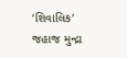‘શિવાલિક’ જહાજ મુન્દ્રા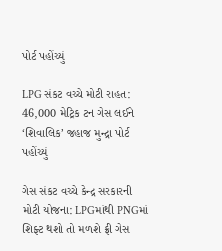પોર્ટ પહોંચ્યું

LPG સંકટ વચ્ચે મોટી રાહત: 46,000 મેટ્રિક ટન ગેસ લઈને ‘શિવાલિક’ જહાજ મુન્દ્રા પોર્ટ પહોંચ્યું

ગેસ સંકટ વચ્ચે કેન્દ્ર સરકારની મોટી યોજના: LPGમાંથી PNGમાં શિફ્ટ થશો તો મળશે ફ્રી ગેસ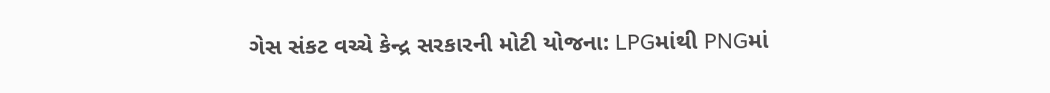ગેસ સંકટ વચ્ચે કેન્દ્ર સરકારની મોટી યોજના: LPGમાંથી PNGમાં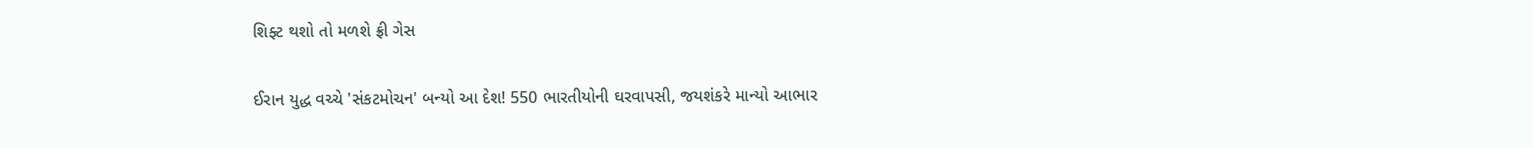શિફ્ટ થશો તો મળશે ફ્રી ગેસ

ઈરાન યુદ્ધ વચ્ચે 'સંકટમોચન' બન્યો આ દેશ! 550 ભારતીયોની ઘરવાપસી, જયશંકરે માન્યો આભાર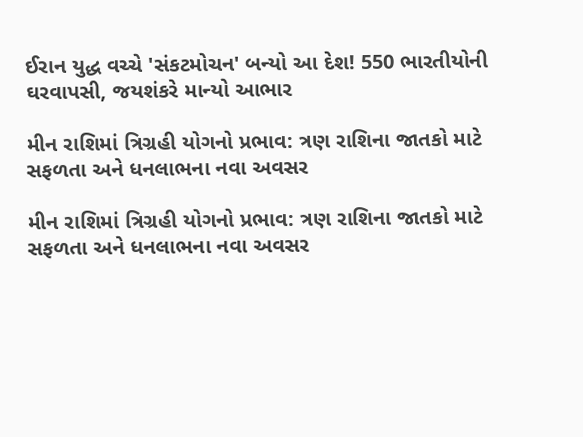ઈરાન યુદ્ધ વચ્ચે 'સંકટમોચન' બન્યો આ દેશ! 550 ભારતીયોની ઘરવાપસી, જયશંકરે માન્યો આભાર

મીન રાશિમાં ત્રિગ્રહી યોગનો પ્રભાવ: ત્રણ રાશિના જાતકો માટે સફળતા અને ધનલાભના નવા અવસર

મીન રાશિમાં ત્રિગ્રહી યોગનો પ્રભાવ: ત્રણ રાશિના જાતકો માટે સફળતા અને ધનલાભના નવા અવસર